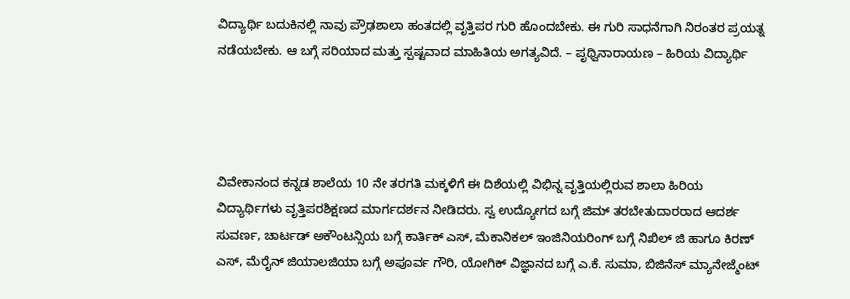ವಿದ್ಯಾರ್ಥಿ ಬದುಕಿನಲ್ಲಿ ನಾವು ಪ್ರೌಢಶಾಲಾ ಹಂತದಲ್ಲಿ ವೃತ್ತಿಪರ ಗುರಿ ಹೊಂದಬೇಕು. ಈ ಗುರಿ ಸಾಧನೆಗಾಗಿ ನಿರಂತರ ಪ್ರಯತ್ನ ನಡೆಯಬೇಕು. ಆ ಬಗ್ಗೆ ಸರಿಯಾದ ಮತ್ತು ಸ್ಪಷ್ಟವಾದ ಮಾಹಿತಿಯ ಅಗತ್ಯವಿದೆ. – ಪೃಥ್ವಿನಾರಾಯಣ – ಹಿರಿಯ ವಿದ್ಯಾರ್ಥಿ




ವಿವೇಕಾನಂದ ಕನ್ನಡ ಶಾಲೆಯ 10 ನೇ ತರಗತಿ ಮಕ್ಕಳಿಗೆ ಈ ದಿಶೆಯಲ್ಲಿ ವಿಭಿನ್ನ ವೃತ್ತಿಯಲ್ಲಿರುವ ಶಾಲಾ ಹಿರಿಯ ವಿದ್ಯಾರ್ಥಿಗಳು ವೃತ್ತಿಪರಶಿಕ್ಷಣದ ಮಾರ್ಗದರ್ಶನ ನೀಡಿದರು. ಸ್ವ ಉದ್ಯೋಗದ ಬಗ್ಗೆ ಜಿಮ್ ತರಬೇತುದಾರರಾದ ಆದರ್ಶ ಸುವರ್ಣ, ಚಾರ್ಟಡ್ ಅಕೌಂಟನ್ಸಿಯ ಬಗ್ಗೆ ಕಾರ್ತಿಕ್ ಎಸ್, ಮೆಕಾನಿಕಲ್ ಇಂಜಿನಿಯರಿಂಗ್ ಬಗ್ಗೆ ನಿಖಿಲ್ ಜಿ ಹಾಗೂ ಕಿರಣ್ ಎಸ್, ಮೆರೈನ್ ಜಿಯಾಲಜಿಯಾ ಬಗ್ಗೆ ಅಪೂರ್ವ ಗೌರಿ, ಯೋಗಿಕ್ ವಿಜ್ಞಾನದ ಬಗ್ಗೆ ಎ.ಕೆ. ಸುಮಾ, ಬಿಜಿನೆಸ್ ಮ್ಯಾನೇಜ್ಮೆಂಟ್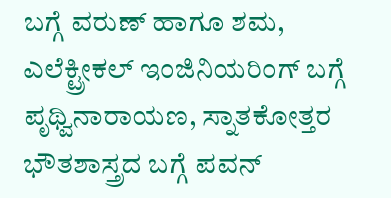ಬಗ್ಗೆ ವರುಣ್ ಹಾಗೂ ಶಮ, ಎಲೆಕ್ಟ್ರೀಕಲ್ ಇಂಜಿನಿಯರಿಂಗ್ ಬಗ್ಗೆ ಪೃಥ್ವಿನಾರಾಯಣ, ಸ್ನಾತಕೋತ್ತರ ಭೌತಶಾಸ್ತ್ರದ ಬಗ್ಗೆ ಪವನ್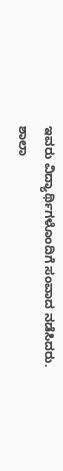ಇವರು ವಿದ್ಯಾರ್ಥಿಗಳೊಂದಿಗೆ ಸಂವಾದ ನಡೆಸಿದರು.
ಶಾಲಾ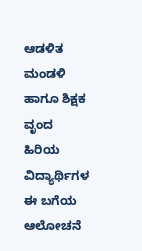ಆಡಳಿತ ಮಂಡಳಿ ಹಾಗೂ ಶಿಕ್ಷಕ ವೃಂದ ಹಿರಿಯ ವಿದ್ಯಾರ್ಥಿಗಳ ಈ ಬಗೆಯ ಆಲೋಚನೆ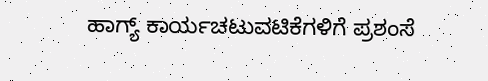ಹಾಗ್ಯ್ ಕಾರ್ಯಚಟುವಟಿಕೆಗಳಿಗೆ ಪ್ರಶಂಸೆ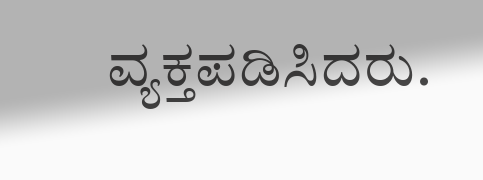ವ್ಯಕ್ತಪಡಿಸಿದರು.